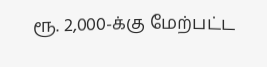ரூ. 2,000-க்கு மேற்பட்ட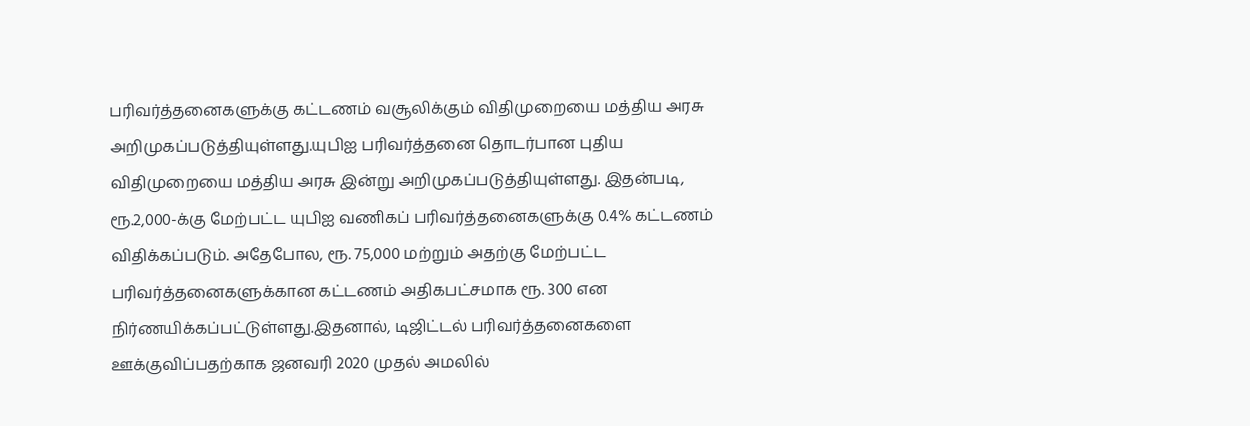பரிவர்த்தனைகளுக்கு கட்டணம் வசூலிக்கும் விதிமுறையை மத்திய அரசு அறிமுகப்படுத்தியுள்ளது.யுபிஐ பரிவர்த்தனை தொடர்பான புதிய விதிமுறையை மத்திய அரசு இன்று அறிமுகப்படுத்தியுள்ளது. இதன்படி, ரூ.2,000-க்கு மேற்பட்ட யுபிஐ வணிகப் பரிவர்த்தனைகளுக்கு 0.4% கட்டணம் விதிக்கப்படும். அதேபோல, ரூ. 75,000 மற்றும் அதற்கு மேற்பட்ட பரிவர்த்தனைகளுக்கான கட்டணம் அதிகபட்சமாக ரூ. 300 என நிர்ணயிக்கப்பட்டுள்ளது.இதனால், டிஜிட்டல் பரிவர்த்தனைகளை ஊக்குவிப்பதற்காக ஜனவரி 2020 முதல் அமலில்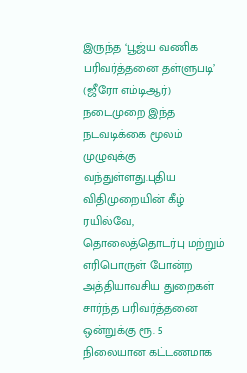இருந்த ‘பூஜ்ய வணிக பரிவர்த்தனை தள்ளுபடி’ (ஜீரோ எம்டிஆர்) நடைமுறை இந்த நடவடிக்கை மூலம் முழுவுக்கு வந்துள்ளது.புதிய விதிமுறையின் கீழ் ரயில்வே, தொலைத்தொடர்பு மற்றும் எரிபொருள் போன்ற அத்தியாவசிய துறைகள் சார்ந்த பரிவர்த்தனை ஒன்றுக்கு ரூ. 5 நிலையான கட்டணமாக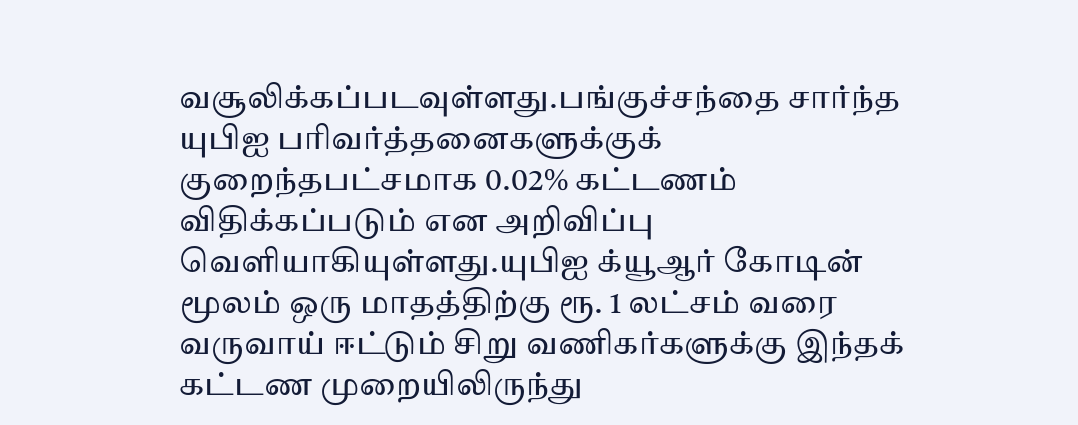வசூலிக்கப்படவுள்ளது.பங்குச்சந்தை சார்ந்த யுபிஐ பரிவர்த்தனைகளுக்குக் குறைந்தபட்சமாக 0.02% கட்டணம் விதிக்கப்படும் என அறிவிப்பு வெளியாகியுள்ளது.யுபிஐ க்யூஆர் கோடின் மூலம் ஒரு மாதத்திற்கு ரூ. 1 லட்சம் வரை வருவாய் ஈட்டும் சிறு வணிகர்களுக்கு இந்தக் கட்டண முறையிலிருந்து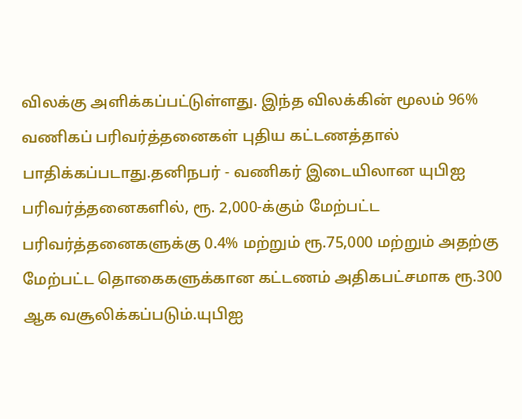விலக்கு அளிக்கப்பட்டுள்ளது. இந்த விலக்கின் மூலம் 96% வணிகப் பரிவர்த்தனைகள் புதிய கட்டணத்தால் பாதிக்கப்படாது.தனிநபர் - வணிகர் இடையிலான யுபிஐ பரிவர்த்தனைகளில், ரூ. 2,000-க்கும் மேற்பட்ட பரிவர்த்தனைகளுக்கு 0.4% மற்றும் ரூ.75,000 மற்றும் அதற்கு மேற்பட்ட தொகைகளுக்கான கட்டணம் அதிகபட்சமாக ரூ.300 ஆக வசூலிக்கப்படும்.யுபிஐ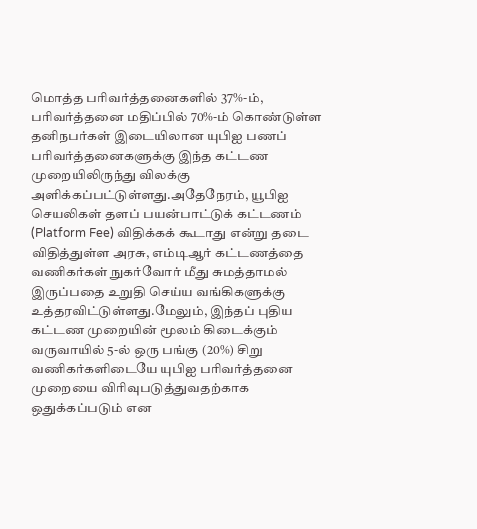மொத்த பரிவர்த்தனைகளில் 37%-ம், பரிவர்த்தனை மதிப்பில் 70%-ம் கொண்டுள்ள தனிநபர்கள் இடையிலான யுபிஐ பணப் பரிவர்த்தனைகளுக்கு இந்த கட்டண முறையிலிருந்து விலக்கு அளிக்கப்பட்டுள்ளது.அதேநேரம், யூபிஐ செயலிகள் தளப் பயன்பாட்டுக் கட்டணம் (Platform Fee) விதிக்கக் கூடாது என்று தடை விதித்துள்ள அரசு, எம்டிஆர் கட்டணத்தை வணிகர்கள் நுகர்வோர் மீது சுமத்தாமல் இருப்பதை உறுதி செய்ய வங்கிகளுக்கு உத்தரவிட்டுள்ளது.மேலும், இந்தப் புதிய கட்டண முறையின் மூலம் கிடைக்கும் வருவாயில் 5-ல் ஒரு பங்கு (20%) சிறு வணிகர்களிடையே யுபிஐ பரிவர்த்தனை முறையை விரிவுபடுத்துவதற்காக ஒதுக்கப்படும் என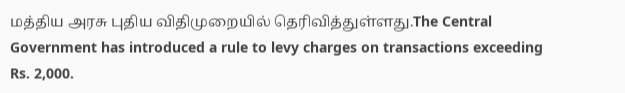மத்திய அரசு புதிய விதிமுறையில் தெரிவித்துள்ளது.The Central Government has introduced a rule to levy charges on transactions exceeding Rs. 2,000.